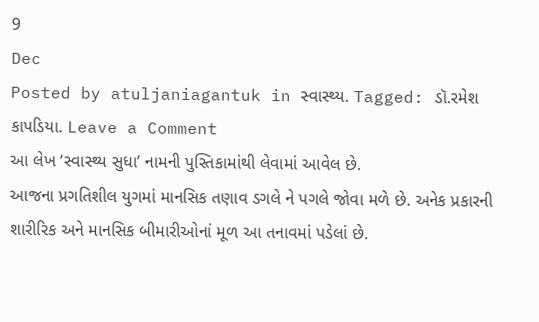9
Dec
Posted by atuljaniagantuk in સ્વાસ્થ્ય. Tagged: ડૉ.રમેશ કાપડિયા. Leave a Comment
આ લેખ ‘સ્વાસ્થ્ય સુધા’ નામની પુસ્તિકામાંથી લેવામાં આવેલ છે.
આજના પ્રગતિશીલ યુગમાં માનસિક તણાવ ડગલે ને પગલે જોવા મળે છે. અનેક પ્રકારની શારીરિક અને માનસિક બીમારીઓનાં મૂળ આ તનાવમાં પડેલાં છે.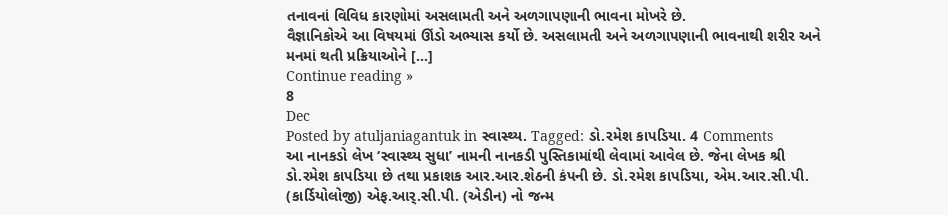તનાવનાં વિવિધ કારણોમાં અસલામતી અને અળગાપણાની ભાવના મોખરે છે.
વૈજ્ઞાનિકોએ આ વિષયમાં ઊંડો અભ્યાસ કર્યો છે. અસલામતી અને અળગાપણાની ભાવનાથી શરીર અને મનમાં થતી પ્રક્રિયાઓને [...]
Continue reading »
8
Dec
Posted by atuljaniagantuk in સ્વાસ્થ્ય. Tagged: ડો.રમેશ કાપડિયા. 4 Comments
આ નાનકડો લેખ ‘સ્વાસ્થ્ય સુધા’ નામની નાનકડી પુસ્તિકામાંથી લેવામાં આવેલ છે. જેના લેખક શ્રી ડો.રમેશ કાપડિયા છે તથા પ્રકાશક આર.આર.શેઠની કંપની છે. ડો.રમેશ કાપડિયા, એમ.આર.સી.પી. (કાર્ડિયોલોજી) એફ.આર્.સી.પી. (એડીન) નો જન્મ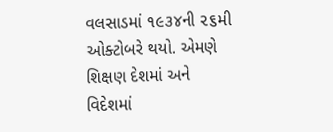વલસાડમાં ૧૯૩૪ની ૨૬મી ઓક્ટોબરે થયો. એમણે શિક્ષણ દેશમાં અને વિદેશમાં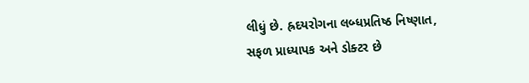લીધું છે. હ્રદયરોગના લબ્ધપ્રતિષ્ઠ નિષ્ણાત, સફળ પ્રાધ્યાપક અને ડોક્ટર છે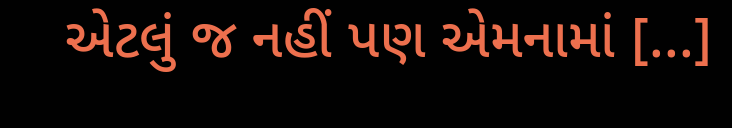એટલું જ નહીં પણ એમનામાં [...]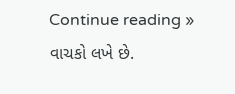Continue reading »
વાચકો લખે છે.